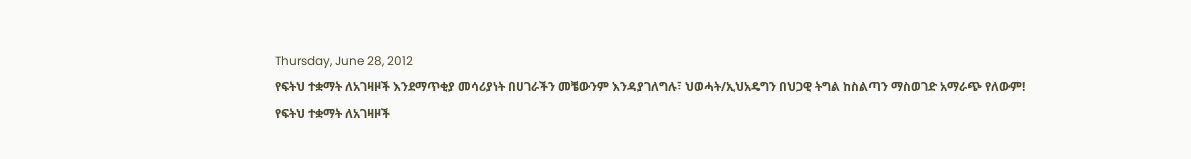Thursday, June 28, 2012
የፍትህ ተቋማት ለአገዛዞች እንደማጥቂያ መሳሪያነት በሀገራችን መቼውንም እንዳያገለግሉ፣ ህወሓት/ኢህአዴግን በህጋዊ ትግል ከስልጣን ማስወገድ አማራጭ የለውም!
የፍትህ ተቋማት ለአገዛዞች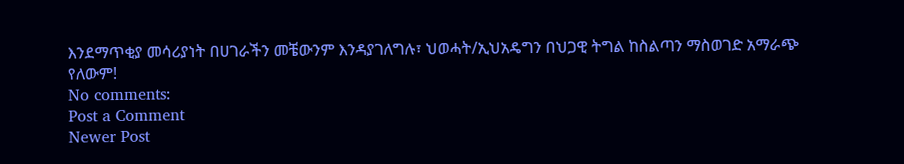እንደማጥቂያ መሳሪያነት በሀገራችን መቼውንም እንዳያገለግሉ፣ ህወሓት/ኢህአዴግን በህጋዊ ትግል ከስልጣን ማስወገድ አማራጭ የለውም!
No comments:
Post a Comment
Newer Post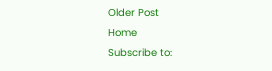Older Post
Home
Subscribe to: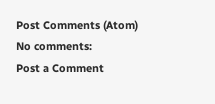Post Comments (Atom)
No comments:
Post a Comment